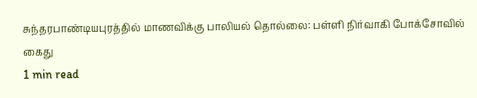சுந்தரபாண்டியபுரத்தில் மாணவிக்கு பாலியல் தொல்லை: பள்ளி நிர்வாகி போக்சோவில் கைது
1 min read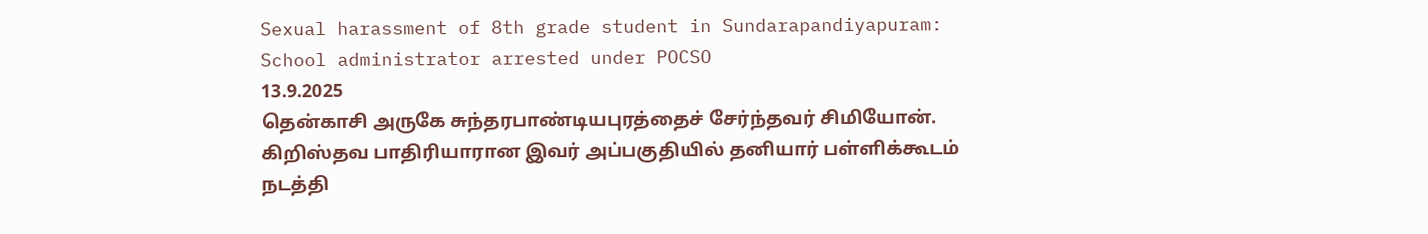Sexual harassment of 8th grade student in Sundarapandiyapuram: School administrator arrested under POCSO
13.9.2025
தென்காசி அருகே சுந்தரபாண்டியபுரத்தைச் சேர்ந்தவர் சிமியோன். கிறிஸ்தவ பாதிரியாரான இவர் அப்பகுதியில் தனியார் பள்ளிக்கூடம் நடத்தி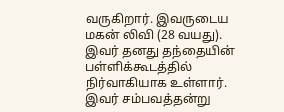வருகிறார். இவருடைய மகன் லிவி (28 வயது). இவர் தனது தந்தையின் பள்ளிக்கூடத்தில் நிர்வாகியாக உள்ளார்.
இவர் சம்பவத்தன்று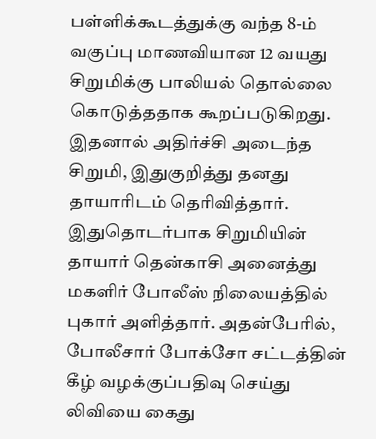பள்ளிக்கூடத்துக்கு வந்த 8-ம் வகுப்பு மாணவியான 12 வயது சிறுமிக்கு பாலியல் தொல்லை கொடுத்ததாக கூறப்படுகிறது. இதனால் அதிர்ச்சி அடைந்த சிறுமி, இதுகுறித்து தனது தாயாரிடம் தெரிவித்தார்.
இதுதொடர்பாக சிறுமியின் தாயார் தென்காசி அனைத்து மகளிர் போலீஸ் நிலையத்தில் புகார் அளித்தார். அதன்பேரில், போலீசார் போக்சோ சட்டத்தின் கீழ் வழக்குப்பதிவு செய்து லிவியை கைது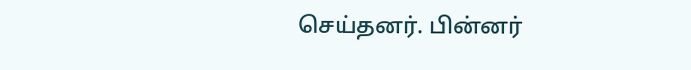செய்தனர். பின்னர்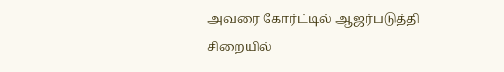அவரை கோர்ட்டில் ஆஜர்படுத்தி சிறையில்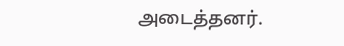அடைத்தனர்.